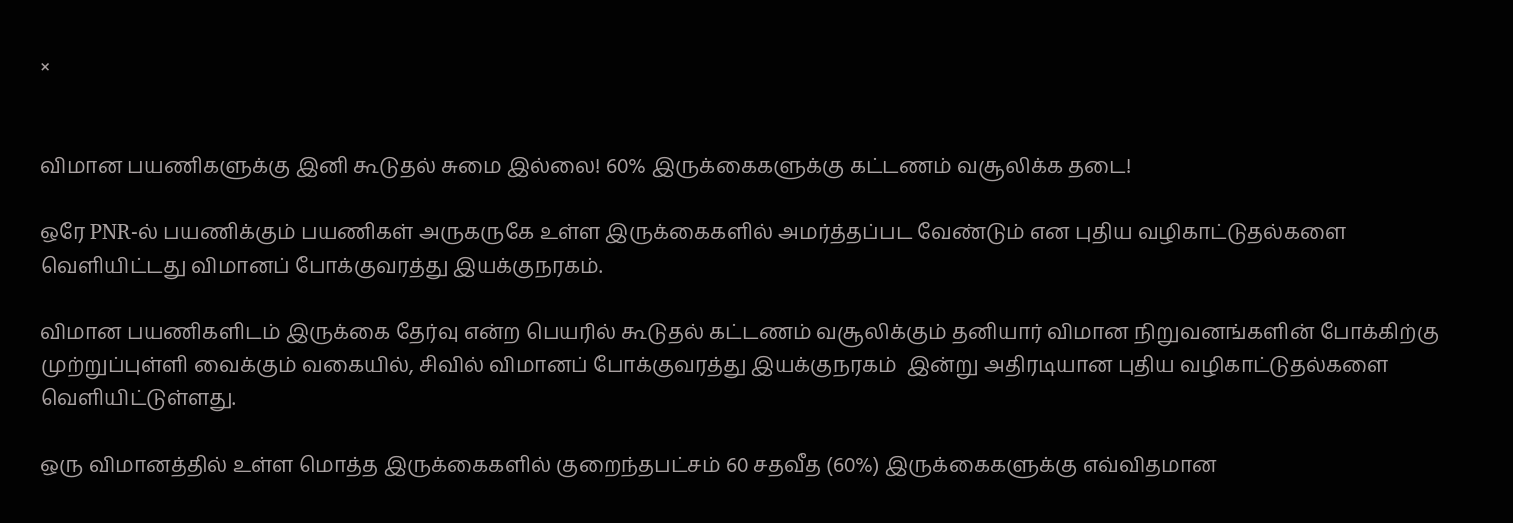×


விமான பயணிகளுக்கு இனி கூடுதல் சுமை இல்லை! 60% இருக்கைகளுக்கு கட்டணம் வசூலிக்க தடை!

ஒரே PNR-ல் பயணிக்கும் பயணிகள் அருகருகே உள்ள இருக்கைகளில் அமர்த்தப்பட வேண்டும் என புதிய வழிகாட்டுதல்களை வெளியிட்டது விமானப் போக்குவரத்து இயக்குநரகம்.

விமான பயணிகளிடம் இருக்கை தேர்வு என்ற பெயரில் கூடுதல் கட்டணம் வசூலிக்கும் தனியார் விமான நிறுவனங்களின் போக்கிற்கு முற்றுப்புள்ளி வைக்கும் வகையில், சிவில் விமானப் போக்குவரத்து இயக்குநரகம்  இன்று அதிரடியான புதிய வழிகாட்டுதல்களை வெளியிட்டுள்ளது.

ஒரு விமானத்தில் உள்ள மொத்த இருக்கைகளில் குறைந்தபட்சம் 60 சதவீத (60%) இருக்கைகளுக்கு எவ்விதமான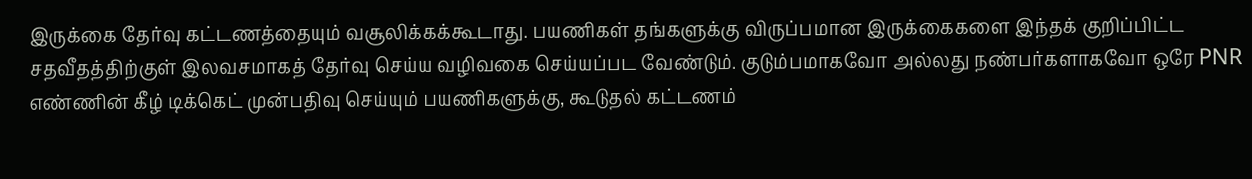இருக்கை தேர்வு கட்டணத்தையும் வசூலிக்கக்கூடாது. பயணிகள் தங்களுக்கு விருப்பமான இருக்கைகளை இந்தக் குறிப்பிட்ட சதவீதத்திற்குள் இலவசமாகத் தேர்வு செய்ய வழிவகை செய்யப்பட வேண்டும். குடும்பமாகவோ அல்லது நண்பர்களாகவோ ஒரே PNR எண்ணின் கீழ் டிக்கெட் முன்பதிவு செய்யும் பயணிகளுக்கு, கூடுதல் கட்டணம்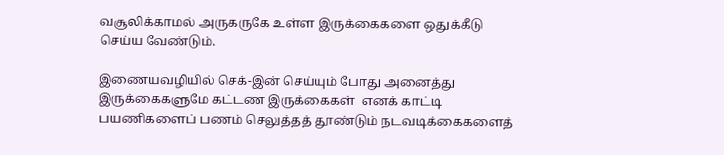வசூலிக்காமல் அருகருகே உள்ள இருக்கைகளை ஒதுக்கீடு செய்ய வேண்டும்.

இணையவழியில் செக்-இன் செய்யும் போது அனைத்து இருக்கைகளுமே கட்டண இருக்கைகள்  எனக் காட்டி பயணிகளைப் பணம் செலுத்தத் தூண்டும் நடவடிக்கைகளைத்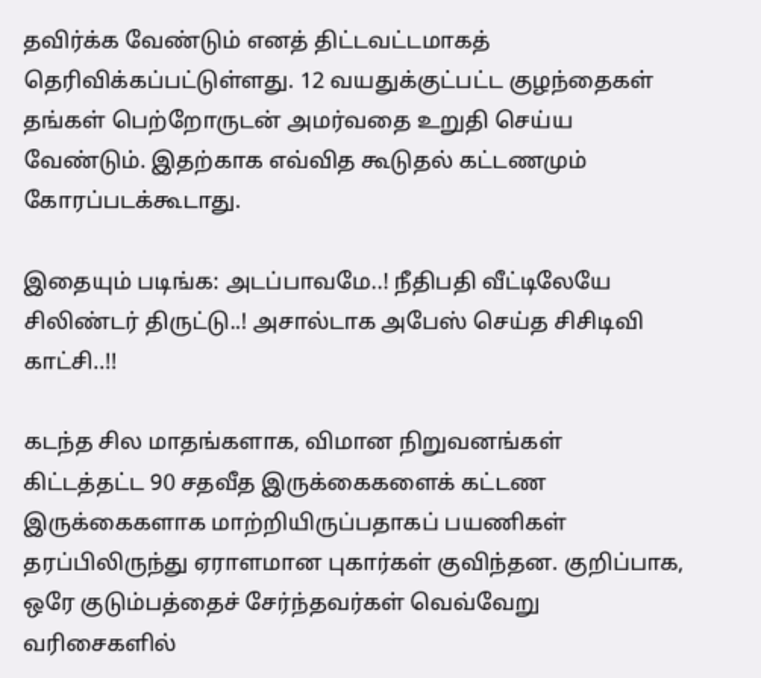தவிர்க்க வேண்டும் எனத் திட்டவட்டமாகத் தெரிவிக்கப்பட்டுள்ளது. 12 வயதுக்குட்பட்ட குழந்தைகள் தங்கள் பெற்றோருடன் அமர்வதை உறுதி செய்ய வேண்டும். இதற்காக எவ்வித கூடுதல் கட்டணமும் கோரப்படக்கூடாது.

இதையும் படிங்க: அடப்பாவமே..! நீதிபதி வீட்டிலேயே சிலிண்டர் திருட்டு..! அசால்டாக அபேஸ் செய்த சிசிடிவி காட்சி..!!

கடந்த சில மாதங்களாக, விமான நிறுவனங்கள் கிட்டத்தட்ட 90 சதவீத இருக்கைகளைக் கட்டண இருக்கைகளாக மாற்றியிருப்பதாகப் பயணிகள் தரப்பிலிருந்து ஏராளமான புகார்கள் குவிந்தன. குறிப்பாக, ஒரே குடும்பத்தைச் சேர்ந்தவர்கள் வெவ்வேறு வரிசைகளில்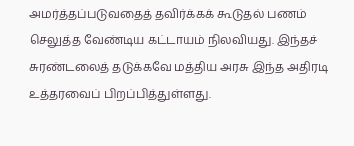அமர்த்தப்படுவதைத் தவிர்க்கக் கூடுதல் பணம் செலுத்த வேண்டிய கட்டாயம் நிலவியது. இந்தச் சுரண்டலைத் தடுக்கவே மத்திய அரசு இந்த அதிரடி உத்தரவைப் பிறப்பித்துள்ளது.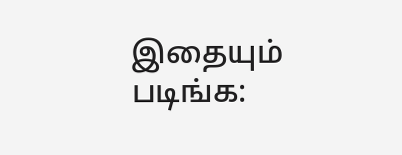இதையும் படிங்க: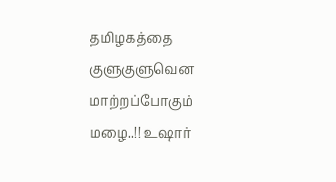தமிழகத்தை குளுகுளுவென மாற்றப்போகும் மழை..!! உஷார்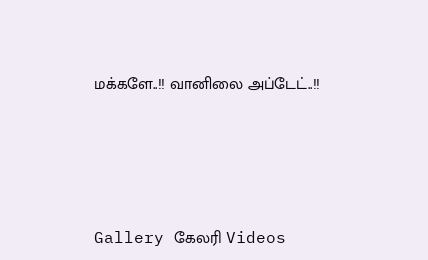மக்களே..!! வானிலை அப்டேட்..!!




Gallery கேலரி Videos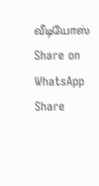வீடியோஸ் Share on WhatsApp Share